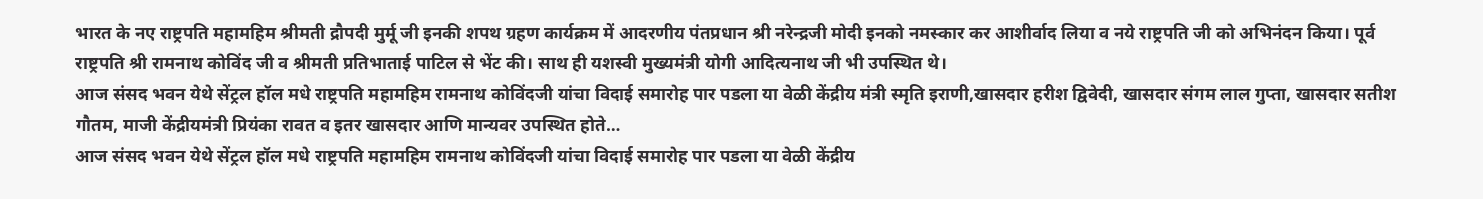भारत के नए राष्ट्रपति महामहिम श्रीमती द्रौपदी मुर्मू जी इनकी शपथ ग्रहण कार्यक्रम में आदरणीय पंतप्रधान श्री नरेन्द्रजी मोदी इनको नमस्कार कर आशीर्वाद लिया व नये राष्ट्रपति जी को अभिनंदन किया। पूर्व राष्ट्रपति श्री रामनाथ कोविंद जी व श्रीमती प्रतिभाताई पाटिल से भेंट की। साथ ही यशस्वी मुख्यमंत्री योगी आदित्यनाथ जी भी उपस्थित थे।
आज संसद भवन येथे सेंट्रल हॉल मधे राष्ट्रपति महामहिम रामनाथ कोविंदजी यांचा विदाई समारोह पार पडला या वेळी केंद्रीय मंत्री स्मृति इराणी,खासदार हरीश द्विवेदी, खासदार संगम लाल गुप्ता, खासदार सतीश गौतम, माजी केंद्रीयमंत्री प्रियंका रावत व इतर खासदार आणि मान्यवर उपस्थित होते…
आज संसद भवन येथे सेंट्रल हॉल मधे राष्ट्रपति महामहिम रामनाथ कोविंदजी यांचा विदाई समारोह पार पडला या वेळी केंद्रीय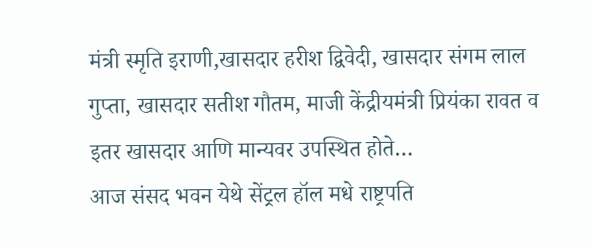मंत्री स्मृति इराणी,खासदार हरीश द्विवेदी, खासदार संगम लाल गुप्ता, खासदार सतीश गौतम, माजी केंद्रीयमंत्री प्रियंका रावत व इतर खासदार आणि मान्यवर उपस्थित होते…
आज संसद भवन येथे सेंट्रल हॉल मधे राष्ट्रपति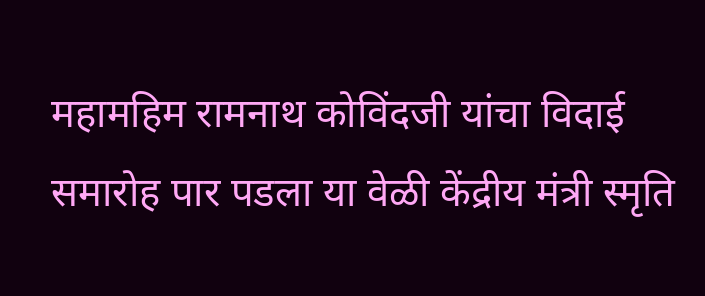महामहिम रामनाथ कोविंदजी यांचा विदाई समारोह पार पडला या वेळी केंद्रीय मंत्री स्मृति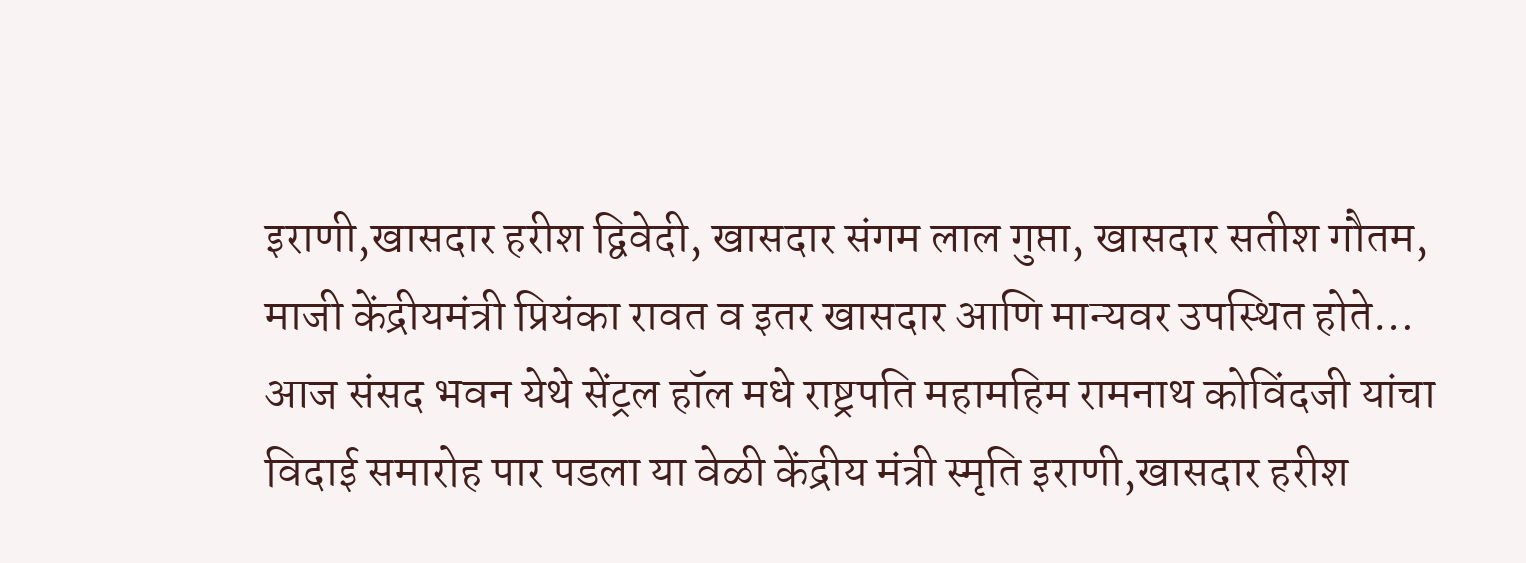इराणी,खासदार हरीश द्विवेदी, खासदार संगम लाल गुप्ता, खासदार सतीश गौतम, माजी केंद्रीयमंत्री प्रियंका रावत व इतर खासदार आणि मान्यवर उपस्थित होते…
आज संसद भवन येथे सेंट्रल हॉल मधे राष्ट्रपति महामहिम रामनाथ कोविंदजी यांचा विदाई समारोह पार पडला या वेळी केंद्रीय मंत्री स्मृति इराणी,खासदार हरीश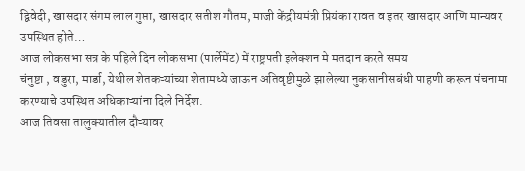द्विवेदी, खासदार संगम लाल गुप्ता, खासदार सतीश गौतम, माजी केंद्रीयमंत्री प्रियंका रावत व इतर खासदार आणि मान्यवर उपस्थित होते…
आज लोकसभा सत्र के पहिले दिन लोकसभा (पार्लेमेंट) में राष्ट्रपती इलेक्शन मे मतदान करते समय
चंनुष्टा , वडुरा, मार्डा, येथील शेतकऱ्यांच्या शेतामध्ये जाऊन अतिवृष्टीमुळे झालेल्या नुकसानीसबंधी पाहणी करून पंचनामा करण्याचे उपस्थित अधिकाऱ्यांना दिले निर्देश.
आज तिवसा तालुक्यातील दौऱ्यावर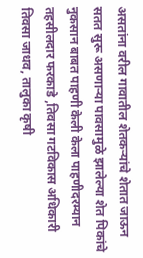असतांना वरील गावातील शेतकऱ्यांचे शेतात जाऊन सतत सुरू असणाऱ्या पावसामुळे झालेल्या शेत पिकांचे नुकसान बाबत पाहणी केली केला पाहणीदरम्यान तहसीलदार फरकाडे ,तिवसा गटविकास अधिकारी तिवसा जाधव, तालुका कृषी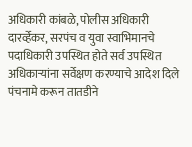अधिकारी कांबळे, पोलीस अधिकारी दारर्व्हेकर, सरपंच व युवा स्वाभिमानचे पदाधिकारी उपस्थित होते सर्व उपस्थित अधिकाऱ्यांना सर्वेक्षण करण्याचे आदेश दिले पंचनामे करून तातडीने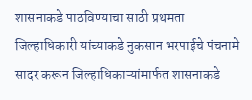शासनाकडे पाठविण्याचा साठी प्रथमता जिल्हाधिकारी यांच्याकडे नुकसान भरपाईचे पंचनामे सादर करून जिल्हाधिकाऱ्यांमार्फत शासनाकडे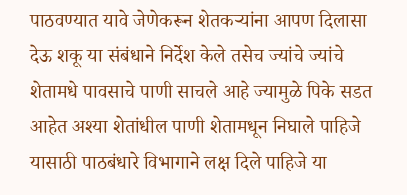पाठवण्यात यावे जेणेकरून शेतकऱ्यांना आपण दिलासा देऊ शकू या संबंधाने निर्देश केले तसेच ज्यांचे ज्यांचे शेतामधे पावसाचे पाणी साचले आहे ज्यामुळे पिके सडत आहेत अश्या शेतांधील पाणी शेतामधून निघाले पाहिजे यासाठी पाठबंधारे विभागाने लक्ष दिले पाहिजे या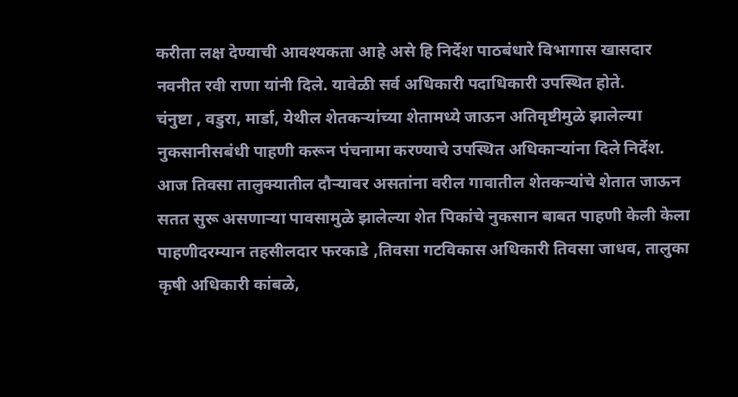करीता लक्ष देण्याची आवश्यकता आहे असे हि निर्देश पाठबंधारे विभागास खासदार नवनीत रवी राणा यांनी दिले. यावेळी सर्व अधिकारी पदाधिकारी उपस्थित होते.
चंनुष्टा , वडुरा, मार्डा, येथील शेतकऱ्यांच्या शेतामध्ये जाऊन अतिवृष्टीमुळे झालेल्या नुकसानीसबंधी पाहणी करून पंचनामा करण्याचे उपस्थित अधिकाऱ्यांना दिले निर्देश.
आज तिवसा तालुक्यातील दौऱ्यावर असतांना वरील गावातील शेतकऱ्यांचे शेतात जाऊन सतत सुरू असणाऱ्या पावसामुळे झालेल्या शेत पिकांचे नुकसान बाबत पाहणी केली केला पाहणीदरम्यान तहसीलदार फरकाडे ,तिवसा गटविकास अधिकारी तिवसा जाधव, तालुका कृषी अधिकारी कांबळे,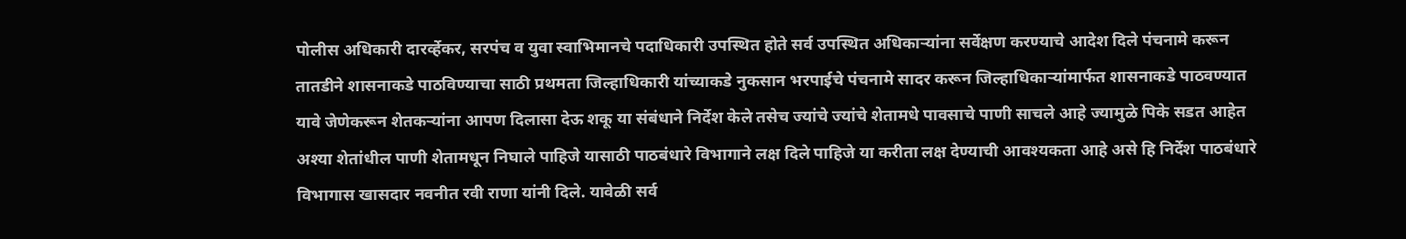पोलीस अधिकारी दारर्व्हेकर, सरपंच व युवा स्वाभिमानचे पदाधिकारी उपस्थित होते सर्व उपस्थित अधिकाऱ्यांना सर्वेक्षण करण्याचे आदेश दिले पंचनामे करून तातडीने शासनाकडे पाठविण्याचा साठी प्रथमता जिल्हाधिकारी यांच्याकडे नुकसान भरपाईचे पंचनामे सादर करून जिल्हाधिकाऱ्यांमार्फत शासनाकडे पाठवण्यात यावे जेणेकरून शेतकऱ्यांना आपण दिलासा देऊ शकू या संबंधाने निर्देश केले तसेच ज्यांचे ज्यांचे शेतामधे पावसाचे पाणी साचले आहे ज्यामुळे पिके सडत आहेत अश्या शेतांधील पाणी शेतामधून निघाले पाहिजे यासाठी पाठबंधारे विभागाने लक्ष दिले पाहिजे या करीता लक्ष देण्याची आवश्यकता आहे असे हि निर्देश पाठबंधारे विभागास खासदार नवनीत रवी राणा यांनी दिले. यावेळी सर्व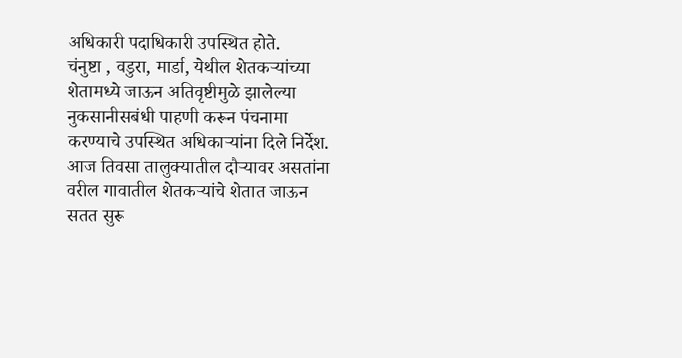अधिकारी पदाधिकारी उपस्थित होते.
चंनुष्टा , वडुरा, मार्डा, येथील शेतकऱ्यांच्या शेतामध्ये जाऊन अतिवृष्टीमुळे झालेल्या नुकसानीसबंधी पाहणी करून पंचनामा करण्याचे उपस्थित अधिकाऱ्यांना दिले निर्देश.
आज तिवसा तालुक्यातील दौऱ्यावर असतांना वरील गावातील शेतकऱ्यांचे शेतात जाऊन सतत सुरू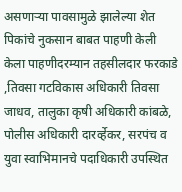असणाऱ्या पावसामुळे झालेल्या शेत पिकांचे नुकसान बाबत पाहणी केली केला पाहणीदरम्यान तहसीलदार फरकाडे ,तिवसा गटविकास अधिकारी तिवसा जाधव, तालुका कृषी अधिकारी कांबळे, पोलीस अधिकारी दारर्व्हेकर, सरपंच व युवा स्वाभिमानचे पदाधिकारी उपस्थित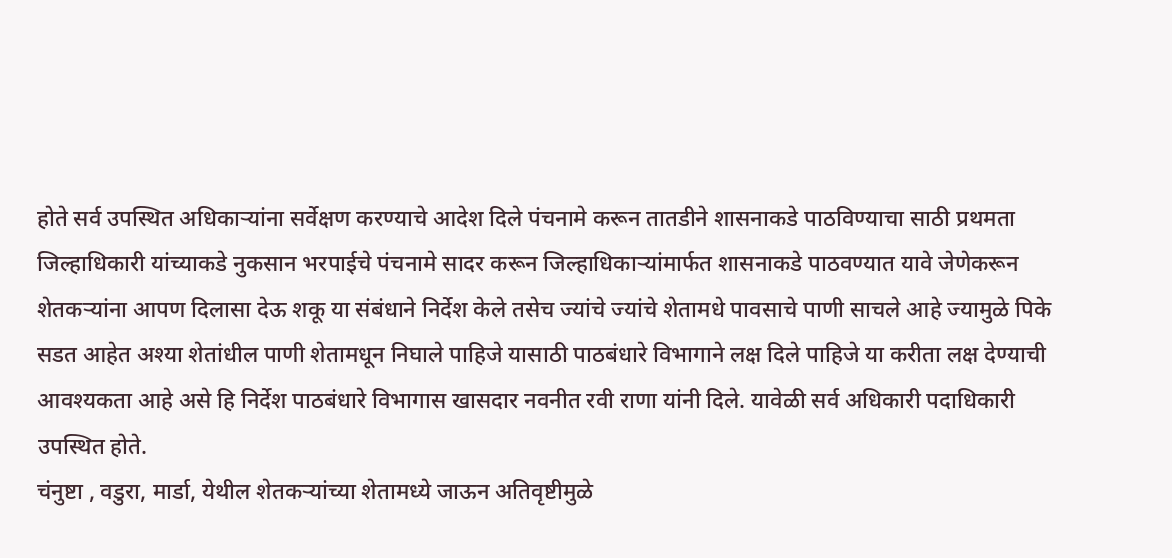होते सर्व उपस्थित अधिकाऱ्यांना सर्वेक्षण करण्याचे आदेश दिले पंचनामे करून तातडीने शासनाकडे पाठविण्याचा साठी प्रथमता जिल्हाधिकारी यांच्याकडे नुकसान भरपाईचे पंचनामे सादर करून जिल्हाधिकाऱ्यांमार्फत शासनाकडे पाठवण्यात यावे जेणेकरून शेतकऱ्यांना आपण दिलासा देऊ शकू या संबंधाने निर्देश केले तसेच ज्यांचे ज्यांचे शेतामधे पावसाचे पाणी साचले आहे ज्यामुळे पिके सडत आहेत अश्या शेतांधील पाणी शेतामधून निघाले पाहिजे यासाठी पाठबंधारे विभागाने लक्ष दिले पाहिजे या करीता लक्ष देण्याची आवश्यकता आहे असे हि निर्देश पाठबंधारे विभागास खासदार नवनीत रवी राणा यांनी दिले. यावेळी सर्व अधिकारी पदाधिकारी उपस्थित होते.
चंनुष्टा , वडुरा, मार्डा, येथील शेतकऱ्यांच्या शेतामध्ये जाऊन अतिवृष्टीमुळे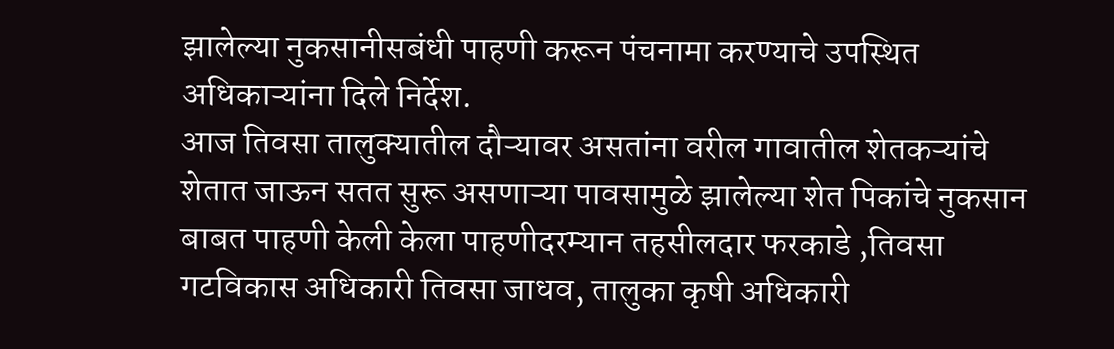झालेल्या नुकसानीसबंधी पाहणी करून पंचनामा करण्याचे उपस्थित अधिकाऱ्यांना दिले निर्देश.
आज तिवसा तालुक्यातील दौऱ्यावर असतांना वरील गावातील शेतकऱ्यांचे शेतात जाऊन सतत सुरू असणाऱ्या पावसामुळे झालेल्या शेत पिकांचे नुकसान बाबत पाहणी केली केला पाहणीदरम्यान तहसीलदार फरकाडे ,तिवसा गटविकास अधिकारी तिवसा जाधव, तालुका कृषी अधिकारी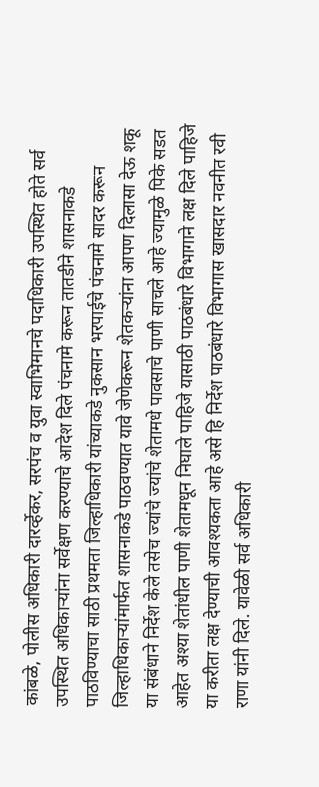कांबळे, पोलीस अधिकारी दारर्व्हेकर, सरपंच व युवा स्वाभिमानचे पदाधिकारी उपस्थित होते सर्व उपस्थित अधिकाऱ्यांना सर्वेक्षण करण्याचे आदेश दिले पंचनामे करून तातडीने शासनाकडे पाठविण्याचा साठी प्रथमता जिल्हाधिकारी यांच्याकडे नुकसान भरपाईचे पंचनामे सादर करून जिल्हाधिकाऱ्यांमार्फत शासनाकडे पाठवण्यात यावे जेणेकरून शेतकऱ्यांना आपण दिलासा देऊ शकू या संबंधाने निर्देश केले तसेच ज्यांचे ज्यांचे शेतामधे पावसाचे पाणी साचले आहे ज्यामुळे पिके सडत आहेत अश्या शेतांधील पाणी शेतामधून निघाले पाहिजे यासाठी पाठबंधारे विभागाने लक्ष दिले पाहिजे या करीता लक्ष देण्याची आवश्यकता आहे असे हि निर्देश पाठबंधारे विभागास खासदार नवनीत रवी राणा यांनी दिले. यावेळी सर्व अधिकारी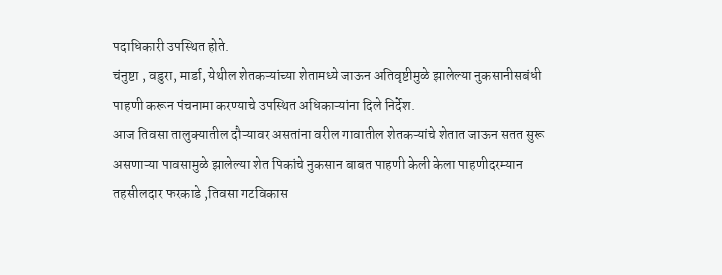पदाधिकारी उपस्थित होते.
चंनुष्टा , वडुरा, मार्डा, येथील शेतकऱ्यांच्या शेतामध्ये जाऊन अतिवृष्टीमुळे झालेल्या नुकसानीसबंधी पाहणी करून पंचनामा करण्याचे उपस्थित अधिकाऱ्यांना दिले निर्देश.
आज तिवसा तालुक्यातील दौऱ्यावर असतांना वरील गावातील शेतकऱ्यांचे शेतात जाऊन सतत सुरू असणाऱ्या पावसामुळे झालेल्या शेत पिकांचे नुकसान बाबत पाहणी केली केला पाहणीदरम्यान तहसीलदार फरकाडे ,तिवसा गटविकास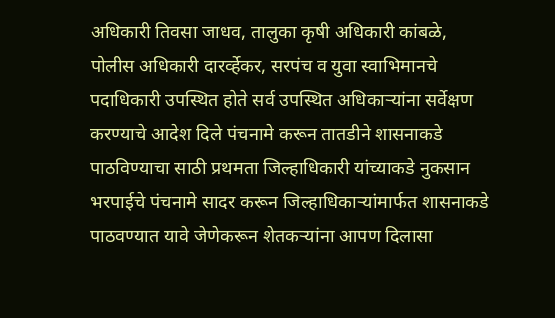अधिकारी तिवसा जाधव, तालुका कृषी अधिकारी कांबळे, पोलीस अधिकारी दारर्व्हेकर, सरपंच व युवा स्वाभिमानचे पदाधिकारी उपस्थित होते सर्व उपस्थित अधिकाऱ्यांना सर्वेक्षण करण्याचे आदेश दिले पंचनामे करून तातडीने शासनाकडे पाठविण्याचा साठी प्रथमता जिल्हाधिकारी यांच्याकडे नुकसान भरपाईचे पंचनामे सादर करून जिल्हाधिकाऱ्यांमार्फत शासनाकडे पाठवण्यात यावे जेणेकरून शेतकऱ्यांना आपण दिलासा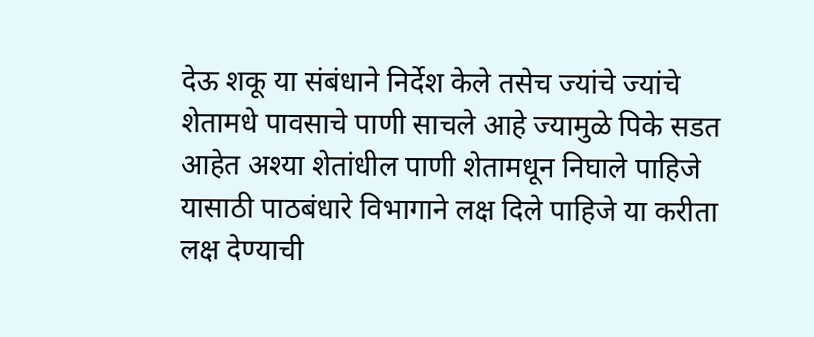देऊ शकू या संबंधाने निर्देश केले तसेच ज्यांचे ज्यांचे शेतामधे पावसाचे पाणी साचले आहे ज्यामुळे पिके सडत आहेत अश्या शेतांधील पाणी शेतामधून निघाले पाहिजे यासाठी पाठबंधारे विभागाने लक्ष दिले पाहिजे या करीता लक्ष देण्याची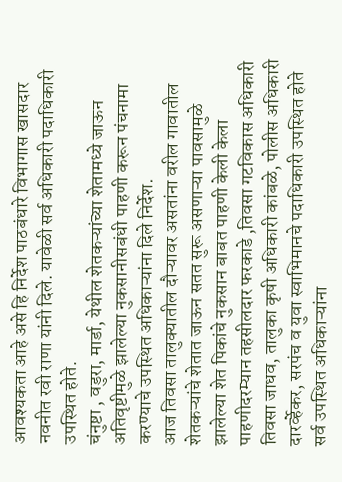आवश्यकता आहे असे हि निर्देश पाठबंधारे विभागास खासदार नवनीत रवी राणा यांनी दिले. यावेळी सर्व अधिकारी पदाधिकारी उपस्थित होते.
चंनुष्टा , वडुरा, मार्डा, येथील शेतकऱ्यांच्या शेतामध्ये जाऊन अतिवृष्टीमुळे झालेल्या नुकसानीसबंधी पाहणी करून पंचनामा करण्याचे उपस्थित अधिकाऱ्यांना दिले निर्देश.
आज तिवसा तालुक्यातील दौऱ्यावर असतांना वरील गावातील शेतकऱ्यांचे शेतात जाऊन सतत सुरू असणाऱ्या पावसामुळे झालेल्या शेत पिकांचे नुकसान बाबत पाहणी केली केला पाहणीदरम्यान तहसीलदार फरकाडे ,तिवसा गटविकास अधिकारी तिवसा जाधव, तालुका कृषी अधिकारी कांबळे, पोलीस अधिकारी दारर्व्हेकर, सरपंच व युवा स्वाभिमानचे पदाधिकारी उपस्थित होते सर्व उपस्थित अधिकाऱ्यांना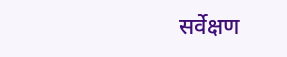सर्वेक्षण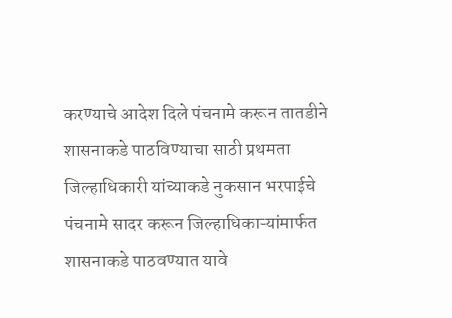करण्याचे आदेश दिले पंचनामे करून तातडीने शासनाकडे पाठविण्याचा साठी प्रथमता जिल्हाधिकारी यांच्याकडे नुकसान भरपाईचे पंचनामे सादर करून जिल्हाधिकाऱ्यांमार्फत शासनाकडे पाठवण्यात यावे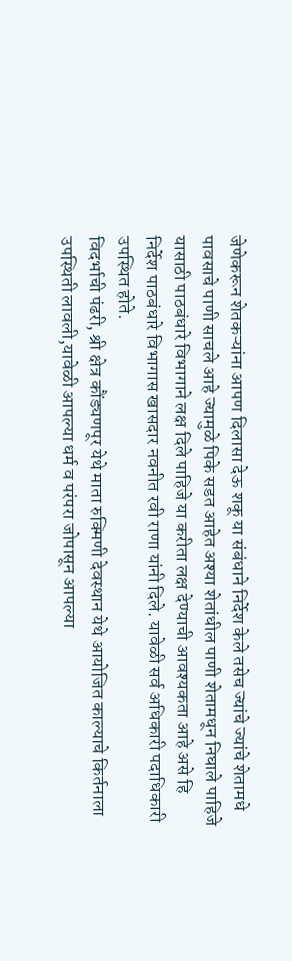जेणेकरून शेतकऱ्यांना आपण दिलासा देऊ शकू या संबंधाने निर्देश केले तसेच ज्यांचे ज्यांचे शेतामधे पावसाचे पाणी साचले आहे ज्यामुळे पिके सडत आहेत अश्या शेतांधील पाणी शेतामधून निघाले पाहिजे यासाठी पाठबंधारे विभागाने लक्ष दिले पाहिजे या करीता लक्ष देण्याची आवश्यकता आहे असे हि निर्देश पाठबंधारे विभागास खासदार नवनीत रवी राणा यांनी दिले. यावेळी सर्व अधिकारी पदाधिकारी उपस्थित होते.
विदर्भाची पंढरी, श्री क्षेत्र कौंड्यणपूर येथे माता रुक्मिणी देवस्थान येथे आयोजित काल्याचे किर्तनाला उपस्थिती लावली,यावेळी आपल्या धर्म व परंपरा जोपासून आपल्या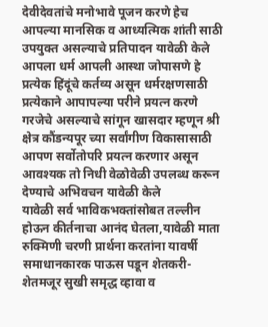देवीदेवतांचे मनोभावे पूजन करणे हेच आपल्या मानसिक व आध्यत्मिक शांती साठी उपयुक्त असल्याचे प्रतिपादन यावेळी केले
आपला धर्म आपली आस्था जोपासणे हे प्रत्येक हिंदूंचे कर्तव्य असून धर्मरक्षणसाठी प्रत्येकाने आपापल्या परीने प्रयत्न करणे गरजेचे असल्याचे सांगून खासदार म्हणून श्री क्षेत्र कौंडन्यपूर च्या सर्वांगीण विकासासाठी आपण सर्वोतोपरि प्रयत्न करणार असून आवश्यक तो निधी वेळोवेळी उपलब्ध करून देण्याचे अभिवचन यावेळी केले
यावेळी सर्व भाविकभक्तांसोबत तल्लीन होऊन कीर्तनाचा आनंद घेतला,यावेळी माता रुक्मिणी चरणी प्रार्थना करतांना यावर्षी समाधानकारक पाऊस पडून शेतकरी-शेतमजूर सुखी समृद्ध व्हावा व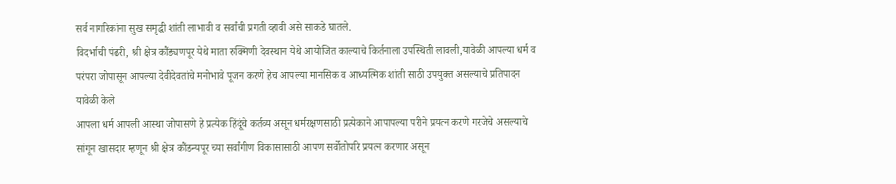सर्व नागरिकांना सुख समृद्धी शांती लाभावी व सर्वांची प्रगती व्हावी असे साकडे घातले.
विदर्भाची पंढरी, श्री क्षेत्र कौंड्यणपूर येथे माता रुक्मिणी देवस्थान येथे आयोजित काल्याचे किर्तनाला उपस्थिती लावली,यावेळी आपल्या धर्म व परंपरा जोपासून आपल्या देवीदेवतांचे मनोभावे पूजन करणे हेच आपल्या मानसिक व आध्यत्मिक शांती साठी उपयुक्त असल्याचे प्रतिपादन यावेळी केले
आपला धर्म आपली आस्था जोपासणे हे प्रत्येक हिंदूंचे कर्तव्य असून धर्मरक्षणसाठी प्रत्येकाने आपापल्या परीने प्रयत्न करणे गरजेचे असल्याचे सांगून खासदार म्हणून श्री क्षेत्र कौंडन्यपूर च्या सर्वांगीण विकासासाठी आपण सर्वोतोपरि प्रयत्न करणार असून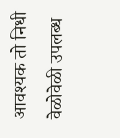आवश्यक तो निधी वेळोवेळी उपलब्ध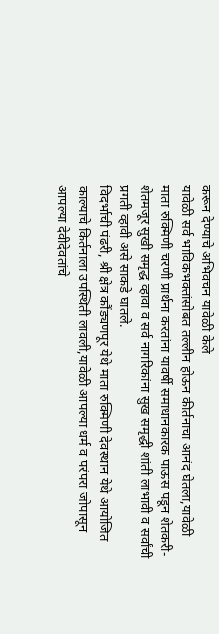करून देण्याचे अभिवचन यावेळी केले
यावेळी सर्व भाविकभक्तांसोबत तल्लीन होऊन कीर्तनाचा आनंद घेतला,यावेळी माता रुक्मिणी चरणी प्रार्थना करतांना यावर्षी समाधानकारक पाऊस पडून शेतकरी-शेतमजूर सुखी समृद्ध व्हावा व सर्व नागरिकांना सुख समृद्धी शांती लाभावी व सर्वांची प्रगती व्हावी असे साकडे घातले.
विदर्भाची पंढरी, श्री क्षेत्र कौंड्यणपूर येथे माता रुक्मिणी देवस्थान येथे आयोजित काल्याचे किर्तनाला उपस्थिती लावली,यावेळी आपल्या धर्म व परंपरा जोपासून आपल्या देवीदेवतांचे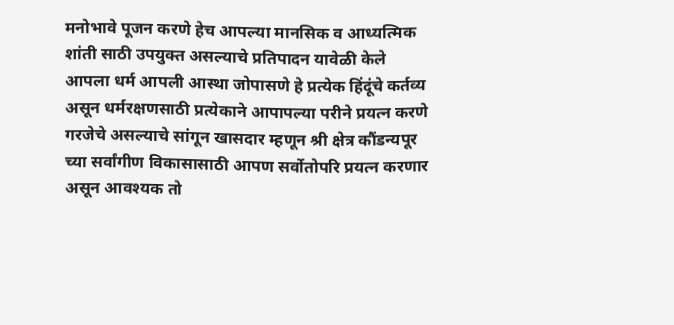मनोभावे पूजन करणे हेच आपल्या मानसिक व आध्यत्मिक शांती साठी उपयुक्त असल्याचे प्रतिपादन यावेळी केले
आपला धर्म आपली आस्था जोपासणे हे प्रत्येक हिंदूंचे कर्तव्य असून धर्मरक्षणसाठी प्रत्येकाने आपापल्या परीने प्रयत्न करणे गरजेचे असल्याचे सांगून खासदार म्हणून श्री क्षेत्र कौंडन्यपूर च्या सर्वांगीण विकासासाठी आपण सर्वोतोपरि प्रयत्न करणार असून आवश्यक तो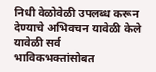निधी वेळोवेळी उपलब्ध करून देण्याचे अभिवचन यावेळी केले
यावेळी सर्व भाविकभक्तांसोबत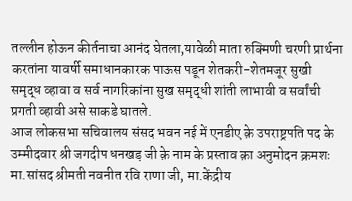तल्लीन होऊन कीर्तनाचा आनंद घेतला,यावेळी माता रुक्मिणी चरणी प्रार्थना करतांना यावर्षी समाधानकारक पाऊस पडून शेतकरी-शेतमजूर सुखी समृद्ध व्हावा व सर्व नागरिकांना सुख समृद्धी शांती लाभावी व सर्वांची प्रगती व्हावी असे साकडे घातले.
आज लोकसभा सचिवालय संसद भवन नई में एनडीए क़े उपराष्ट्रपति पद के उम्मीदवार श्री जगदीप धनखड़ जी क़े नाम के प्रस्ताव क़ा अनुमोदन क्रमशः मा.सांसद श्रीमती नवनीत रवि राणा जी, मा.केंद्रीय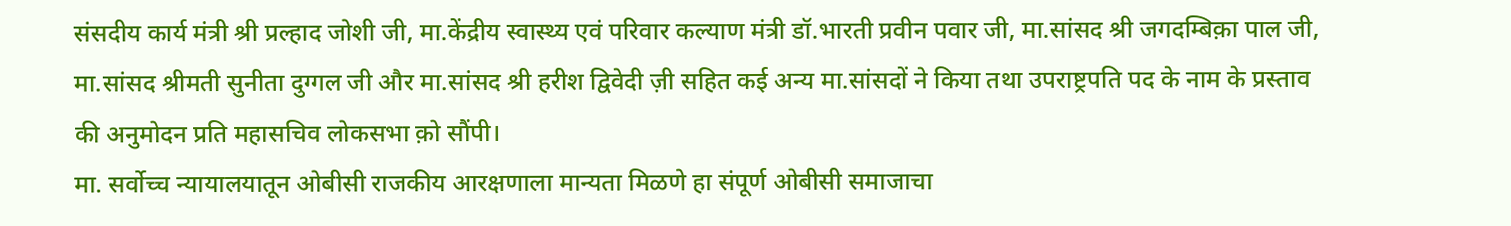संसदीय कार्य मंत्री श्री प्रल्हाद जोशी जी, मा.केंद्रीय स्वास्थ्य एवं परिवार कल्याण मंत्री डॉ.भारती प्रवीन पवार जी, मा.सांसद श्री जगदम्बिक़ा पाल जी, मा.सांसद श्रीमती सुनीता दुग्गल जी और मा.सांसद श्री हरीश द्विवेदी ज़ी सहित कई अन्य मा.सांसदों ने किया तथा उपराष्ट्रपति पद के नाम के प्रस्ताव की अनुमोदन प्रति महासचिव लोकसभा क़ो सौंपी।
मा. सर्वोच्च न्यायालयातून ओबीसी राजकीय आरक्षणाला मान्यता मिळणे हा संपूर्ण ओबीसी समाजाचा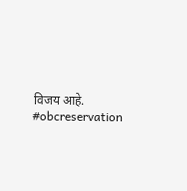विजय आहे.
#obcreservation